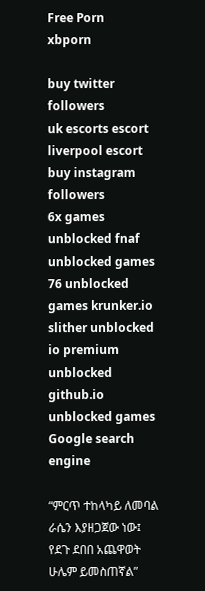Free Porn
xbporn

buy twitter followers
uk escorts escort
liverpool escort
buy instagram followers
6x games unblocked fnaf unblocked games 76 unblocked games krunker.io slither unblocked io premium unblocked github.io unblocked games
Google search engine

“ምርጥ ተከላካይ ለመባል ራሴን እያዘጋጀው ነው፤ የደጉ ደበበ አጨዋወት ሁሌም ይመስጠኛል”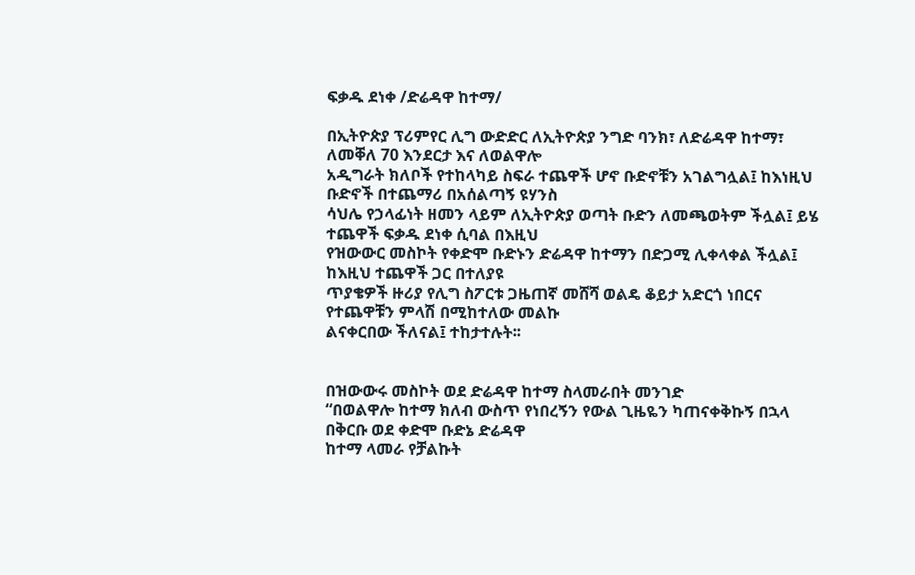ፍቃዱ ደነቀ /ድሬዳዋ ከተማ/

በኢትዮጵያ ፕሪምየር ሊግ ውድድር ለኢትዮጵያ ንግድ ባንክ፣ ለድሬዳዋ ከተማ፣ ለመቐለ 70 እንደርታ እና ለወልዋሎ
አዲግራት ክለቦች የተከላካይ ስፍራ ተጨዋች ሆኖ ቡድኖቹን አገልግሏል፤ ከእነዚህ ቡድኖች በተጨማሪ በአሰልጣኝ ዩሃንስ
ሳህሌ የኃላፊነት ዘመን ላይም ለኢትዮጵያ ወጣት ቡድን ለመጫወትም ችሏል፤ ይሄ ተጨዋች ፍቃዱ ደነቀ ሲባል በእዚህ
የዝውውር መስኮት የቀድሞ ቡድኑን ድሬዳዋ ከተማን በድጋሚ ሊቀላቀል ችሏል፤ ከእዚህ ተጨዋች ጋር በተለያዩ
ጥያቄዎች ዙሪያ የሊግ ስፖርቱ ጋዜጠኛ መሸሻ ወልዴ ቆይታ አድርጎ ነበርና የተጨዋቹን ምላሽ በሚከተለው መልኩ
ልናቀርበው ችለናል፤ ተከታተሉት፡፡


በዝውውሩ መስኮት ወደ ድሬዳዋ ከተማ ስላመራበት መንገድ
“በወልዋሎ ከተማ ክለብ ውስጥ የነበረኝን የውል ጊዜዬን ካጠናቀቅኩኝ በኋላ በቅርቡ ወደ ቀድሞ ቡድኔ ድሬዳዋ
ከተማ ላመራ የቻልኩት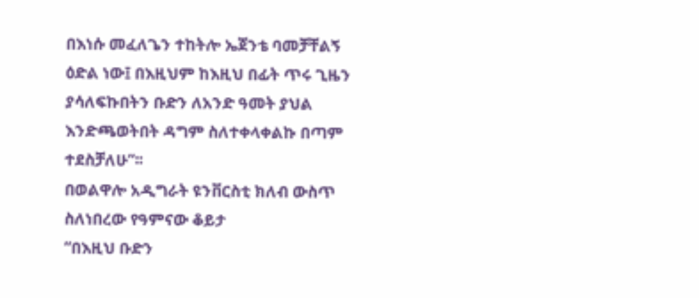በእነሱ መፈለጌን ተከትሎ ኤጀንቴ ባመቻቸልኝ ዕድል ነው፤ በእዚህም ከእዚህ በፊት ጥሩ ጊዜን
ያሳለፍኩበትን ቡድን ለአንድ ዓመት ያህል እንድጫወትበት ዳግም ስለተቀላቀልኩ በጣም ተደስቻለሁ”፡፡
በወልዋሎ አዲግራት ዩንቨርስቲ ክለብ ውስጥ ስለነበረው የዓምናው ቆይታ
“በእዚህ ቡድን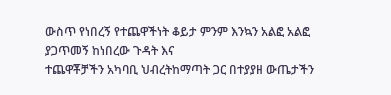ውስጥ የነበረኝ የተጨዋችነት ቆይታ ምንም እንኳን አልፎ አልፎ ያጋጥመኝ ከነበረው ጉዳት እና
ተጨዋቾቻችን አካባቢ ህብረትከማጣት ጋር በተያያዘ ውጤታችን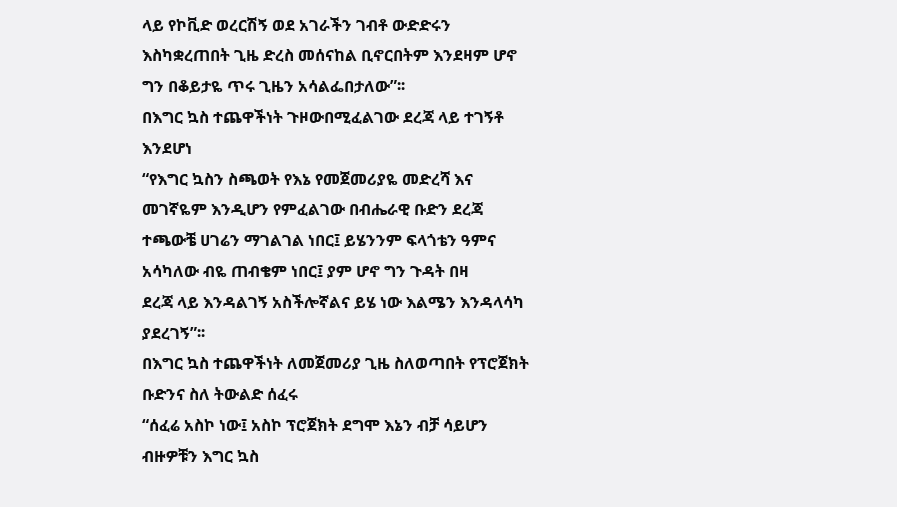ላይ የኮቪድ ወረርሽኝ ወደ አገራችን ገብቶ ውድድሩን
እስካቋረጠበት ጊዜ ድረስ መሰናከል ቢኖርበትም እንደዛም ሆኖ ግን በቆይታዬ ጥሩ ጊዜን አሳልፌበታለው”፡፡
በእግር ኳስ ተጨዋችነት ጉዞውበሚፈልገው ደረጃ ላይ ተገኝቶ እንደሆነ
“የእግር ኳስን ስጫወት የእኔ የመጀመሪያዬ መድረሻ እና መገኛዬም እንዲሆን የምፈልገው በብሔራዊ ቡድን ደረጃ
ተጫውቼ ሀገሬን ማገልገል ነበር፤ ይሄንንም ፍላጎቴን ዓምና አሳካለው ብዬ ጠብቄም ነበር፤ ያም ሆኖ ግን ጉዳት በዛ
ደረጃ ላይ እንዳልገኝ አስችሎኛልና ይሄ ነው እልሜን እንዳላሳካ ያደረገኝ”፡፡
በእግር ኳስ ተጨዋችነት ለመጀመሪያ ጊዜ ስለወጣበት የፕሮጀክት ቡድንና ስለ ትውልድ ሰፈሩ
“ሰፈሬ አስኮ ነው፤ አስኮ ፕሮጀክት ደግሞ እኔን ብቻ ሳይሆን ብዙዎቹን እግር ኳስ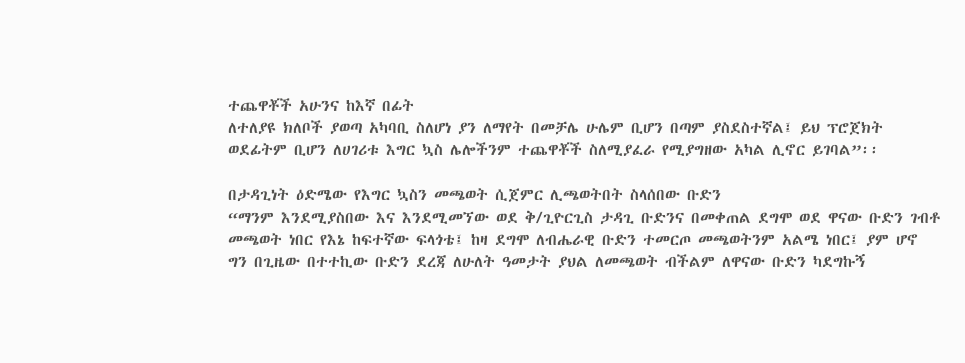ተጨዋቾች አሁንና ከእኛ በፊት
ለተለያዩ ክለቦች ያወጣ አካባቢ ስለሆነ ያን ለማየት በመቻሌ ሁሌም ቢሆን በጣም ያስደስተኛል፤ ይህ ፕሮጀክት
ወደፊትም ቢሆን ለሀገሪቱ እግር ኳስ ሌሎችንም ተጨዋቾች ስለሚያፈራ የሚያግዘው አካል ሊኖር ይገባል”፡፡

በታዳጊነት ዕድሜው የእግር ኳስን መጫወት ሲጀምር ሊጫወትበት ስላሰበው ቡድን
“ማንም እንደሚያስበው እና እንደሚመኘው ወደ ቅ/ጊዮርጊስ ታዳጊ ቡድንና በመቀጠል ደግሞ ወደ ዋናው ቡድን ገብቶ
መጫወት ነበር የእኔ ከፍተኛው ፍላጎቴ፤ ከዛ ደግሞ ለብሔራዊ ቡድን ተመርጦ መጫወትንም አልሜ ነበር፤ ያም ሆኖ
ግን በጊዜው በተተኪው ቡድን ደረጃ ለሁለት ዓመታት ያህል ለመጫወት ብችልም ለዋናው ቡድን ካደግኩኝ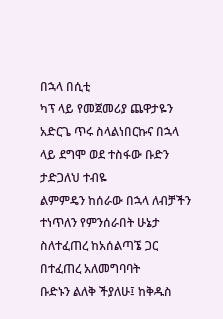በኋላ በሲቲ
ካፕ ላይ የመጀመሪያ ጨዋታዬን አድርጌ ጥሩ ስላልነበርኩና በኋላ ላይ ደግሞ ወደ ተስፋው ቡድን ታድጋለህ ተብዬ
ልምምዴን ከሰራው በኋላ ለብቻችን ተነጥለን የምንሰራበት ሁኔታ ስለተፈጠረ ከአሰልጣኜ ጋር በተፈጠረ አለመግባባት
ቡድኑን ልለቅ ችያለሁ፤ ከቅዱስ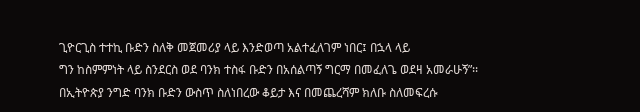ጊዮርጊስ ተተኪ ቡድን ስለቅ መጀመሪያ ላይ እንድወጣ አልተፈለገም ነበር፤ በኋላ ላይ
ግን ከስምምነት ላይ ስንደርስ ወደ ባንክ ተስፋ ቡድን በአሰልጣኝ ግርማ በመፈለጌ ወደዛ አመራሁኝ”፡፡
በኢትዮጵያ ንግድ ባንክ ቡድን ውስጥ ስለነበረው ቆይታ እና በመጨረሻም ክለቡ ስለመፍረሱ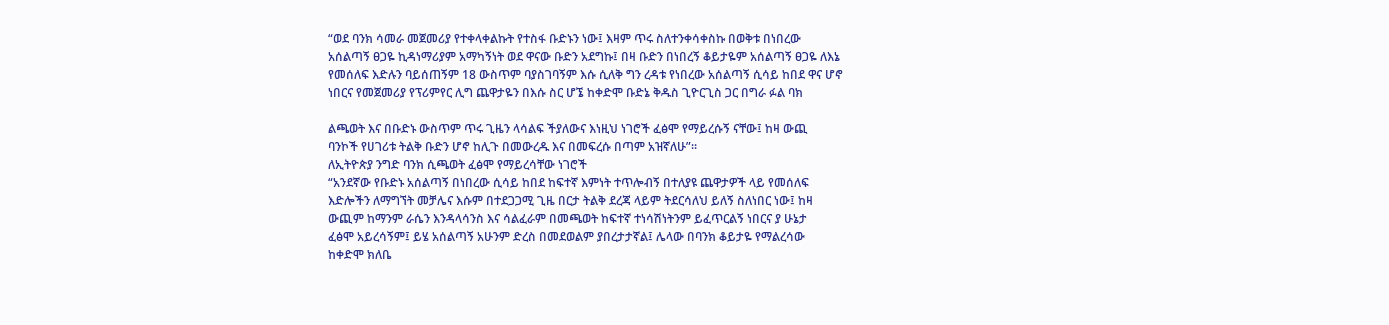“ወደ ባንክ ሳመራ መጀመሪያ የተቀላቀልኩት የተስፋ ቡድኑን ነው፤ እዛም ጥሩ ስለተንቀሳቀስኩ በወቅቱ በነበረው
አሰልጣኝ ፀጋዬ ኪዳነማሪያም አማካኝነት ወደ ዋናው ቡድን አደግኩ፤ በዛ ቡድን በነበረኝ ቆይታዬም አሰልጣኝ ፀጋዬ ለእኔ
የመሰለፍ እድሉን ባይሰጠኝም 18 ውስጥም ባያስገባኝም እሱ ሲለቅ ግን ረዳቱ የነበረው አሰልጣኝ ሲሳይ ከበደ ዋና ሆኖ
ነበርና የመጀመሪያ የፕሪምየር ሊግ ጨዋታዬን በእሱ ስር ሆኜ ከቀድሞ ቡድኔ ቅዱስ ጊዮርጊስ ጋር በግራ ፉል ባክ

ልጫወት እና በቡድኑ ውስጥም ጥሩ ጊዜን ላሳልፍ ችያለውና እነዚህ ነገሮች ፈፅሞ የማይረሱኝ ናቸው፤ ከዛ ውጪ
ባንኮች የሀገሪቱ ትልቅ ቡድን ሆኖ ከሊጉ በመውረዱ እና በመፍረሱ በጣም አዝኛለሁ”፡፡
ለኢትዮጵያ ንግድ ባንክ ሲጫወት ፈፅሞ የማይረሳቸው ነገሮች
“አንደኛው የቡድኑ አሰልጣኝ በነበረው ሲሳይ ከበደ ከፍተኛ እምነት ተጥሎብኝ በተለያዩ ጨዋታዎች ላይ የመሰለፍ
እድሎችን ለማግኘት መቻሌና እሱም በተደጋጋሚ ጊዜ በርታ ትልቅ ደረጃ ላይም ትደርሳለህ ይለኝ ስለነበር ነው፤ ከዛ
ውጪም ከማንም ራሴን እንዳላሳንስ እና ሳልፈራም በመጫወት ከፍተኛ ተነሳሽነትንም ይፈጥርልኝ ነበርና ያ ሁኔታ
ፈፅሞ አይረሳኝም፤ ይሄ አሰልጣኝ አሁንም ድረስ በመደወልም ያበረታታኛል፤ ሌላው በባንክ ቆይታዬ የማልረሳው
ከቀድሞ ክለቤ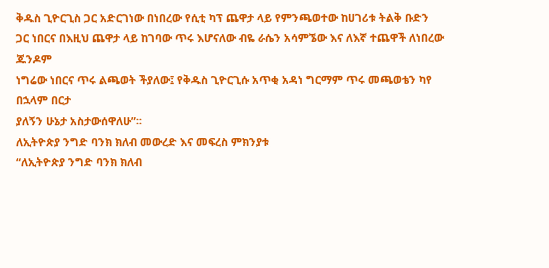ቅዱስ ጊዮርጊስ ጋር አድርገነው በነበረው የሲቲ ካፕ ጨዋታ ላይ የምንጫወተው ከሀገሪቱ ትልቅ ቡድን
ጋር ነበርና በእዚህ ጨዋታ ላይ ከገባው ጥሩ እሆናለው ብዬ ራሴን አሳምኜው እና ለእኛ ተጨዋች ለነበረው ጁንዶም
ነግሬው ነበርና ጥሩ ልጫወት ችያለው፤ የቅዱስ ጊዮርጊሱ አጥቂ አዳነ ግርማም ጥሩ መጫወቴን ካየ በኋላም በርታ
ያለኝን ሁኔታ አስታውሰዋለሁ”፡፡
ለኢትዮጵያ ንግድ ባንክ ክለብ መውረድ እና መፍረስ ምክንያቱ
“ለኢትዮጵያ ንግድ ባንክ ክለብ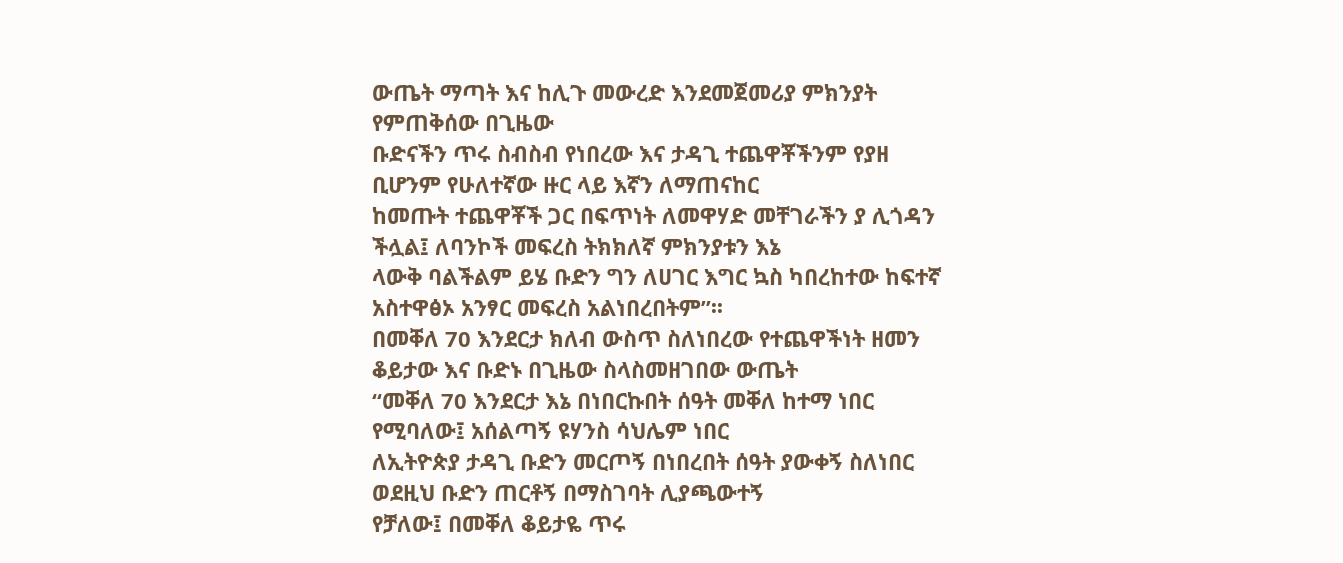ውጤት ማጣት እና ከሊጉ መውረድ እንደመጀመሪያ ምክንያት የምጠቅሰው በጊዜው
ቡድናችን ጥሩ ስብስብ የነበረው እና ታዳጊ ተጨዋቾችንም የያዘ ቢሆንም የሁለተኛው ዙር ላይ እኛን ለማጠናከር
ከመጡት ተጨዋቾች ጋር በፍጥነት ለመዋሃድ መቸገራችን ያ ሊጎዳን ችሏል፤ ለባንኮች መፍረስ ትክክለኛ ምክንያቱን እኔ
ላውቅ ባልችልም ይሄ ቡድን ግን ለሀገር እግር ኳስ ካበረከተው ከፍተኛ አስተዋፅኦ አንፃር መፍረስ አልነበረበትም”፡፡
በመቐለ 70 እንደርታ ክለብ ውስጥ ስለነበረው የተጨዋችነት ዘመን ቆይታው እና ቡድኑ በጊዜው ስላስመዘገበው ውጤት
“መቐለ 70 እንደርታ እኔ በነበርኩበት ሰዓት መቐለ ከተማ ነበር የሚባለው፤ አሰልጣኝ ዩሃንስ ሳህሌም ነበር
ለኢትዮጵያ ታዳጊ ቡድን መርጦኝ በነበረበት ሰዓት ያውቀኝ ስለነበር ወደዚህ ቡድን ጠርቶኝ በማስገባት ሊያጫውተኝ
የቻለው፤ በመቐለ ቆይታዬ ጥሩ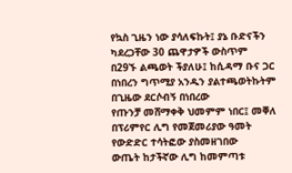የኳስ ጊዜን ነው ያሳለፍኩት፤ ያኔ ቡድናችን ካደረጋቸው 30 ጨዋታዎች ውስጥም
በ29ኙ ልጫወት ችያለሁ፤ ከሲዳማ ቡና ጋር በነበረን ግጥሚያ አንዱን ያልተጫወትኩትም በጊዜው ደርሶብኝ በነበረው
የጡንቻ መሸማቀቅ ህመምም ነበር፤ መቐለ በፕሪምየር ሊግ የመጀመሪያው ዓመት የውድድር ተሳትፎው ያስመዘገበው
ውጤት ከታችኛው ሊግ ከመምጣቱ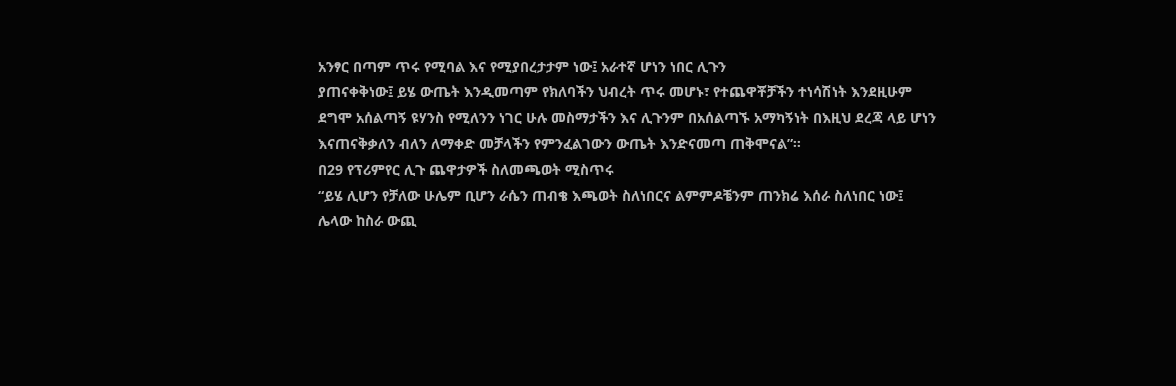አንፃር በጣም ጥሩ የሚባል እና የሚያበረታታም ነው፤ አራተኛ ሆነን ነበር ሊጉን
ያጠናቀቅነው፤ ይሄ ውጤት እንዲመጣም የክለባችን ህብረት ጥሩ መሆኑ፣ የተጨዋቾቻችን ተነሳሽነት እንደዚሁም
ደግሞ አሰልጣኝ ዩሃንስ የሚለንን ነገር ሁሉ መስማታችን እና ሊጉንም በአሰልጣኙ አማካኝነት በእዚህ ደረጃ ላይ ሆነን
እናጠናቅቃለን ብለን ለማቀድ መቻላችን የምንፈልገውን ውጤት እንድናመጣ ጠቅሞናል”፡፡
በ29 የፕሪምየር ሊጉ ጨዋታዎች ስለመጫወት ሚስጥሩ
“ይሄ ሊሆን የቻለው ሁሌም ቢሆን ራሴን ጠብቄ እጫወት ስለነበርና ልምምዶቼንም ጠንክሬ እሰራ ስለነበር ነው፤
ሌላው ከስራ ውጪ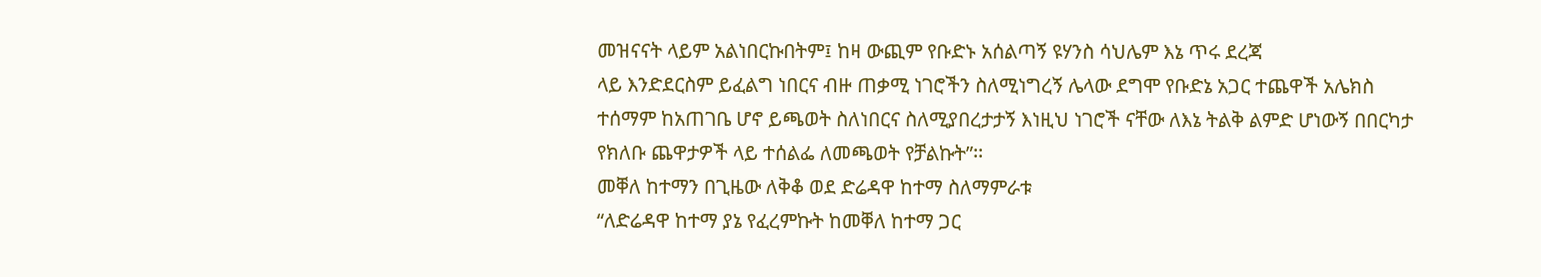መዝናናት ላይም አልነበርኩበትም፤ ከዛ ውጪም የቡድኑ አሰልጣኝ ዩሃንስ ሳህሌም እኔ ጥሩ ደረጃ
ላይ እንድደርስም ይፈልግ ነበርና ብዙ ጠቃሚ ነገሮችን ስለሚነግረኝ ሌላው ደግሞ የቡድኔ አጋር ተጨዋች አሌክስ
ተሰማም ከአጠገቤ ሆኖ ይጫወት ስለነበርና ስለሚያበረታታኝ እነዚህ ነገሮች ናቸው ለእኔ ትልቅ ልምድ ሆነውኝ በበርካታ
የክለቡ ጨዋታዎች ላይ ተሰልፌ ለመጫወት የቻልኩት”፡፡
መቐለ ከተማን በጊዜው ለቅቆ ወደ ድሬዳዋ ከተማ ስለማምራቱ
“ለድሬዳዋ ከተማ ያኔ የፈረምኩት ከመቐለ ከተማ ጋር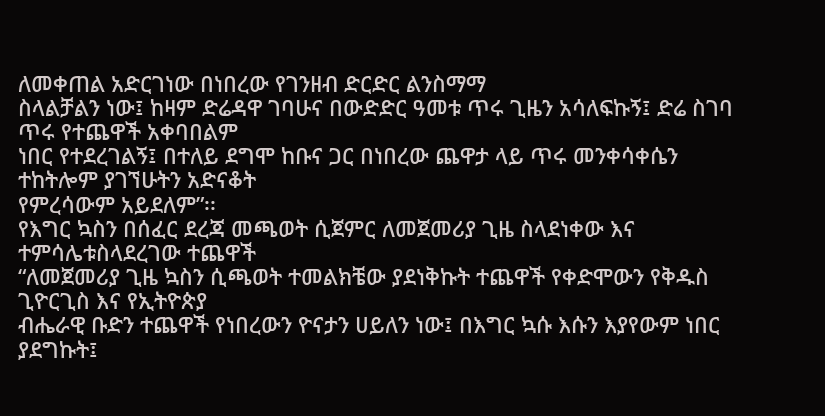ለመቀጠል አድርገነው በነበረው የገንዘብ ድርድር ልንስማማ
ስላልቻልን ነው፤ ከዛም ድሬዳዋ ገባሁና በውድድር ዓመቱ ጥሩ ጊዜን አሳለፍኩኝ፤ ድሬ ስገባ ጥሩ የተጨዋች አቀባበልም
ነበር የተደረገልኝ፤ በተለይ ደግሞ ከቡና ጋር በነበረው ጨዋታ ላይ ጥሩ መንቀሳቀሴን ተከትሎም ያገኘሁትን አድናቆት
የምረሳውም አይደለም”፡፡
የእግር ኳስን በሰፈር ደረጃ መጫወት ሲጀምር ለመጀመሪያ ጊዜ ስላደነቀው እና ተምሳሌቱስላደረገው ተጨዋች
“ለመጀመሪያ ጊዜ ኳስን ሲጫወት ተመልክቼው ያደነቅኩት ተጨዋች የቀድሞውን የቅዱስ ጊዮርጊስ እና የኢትዮጵያ
ብሔራዊ ቡድን ተጨዋች የነበረውን ዮናታን ሀይለን ነው፤ በእግር ኳሱ እሱን እያየውም ነበር ያደግኩት፤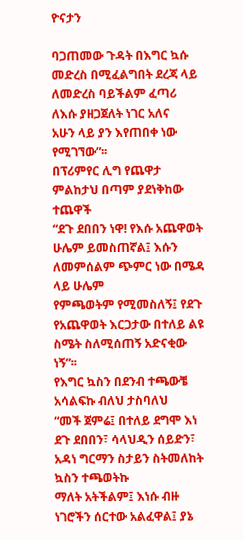ዮናታን

ባጋጠመው ጉዳት በእግር ኳሱ መድረስ በሚፈልግበት ደረጃ ላይ ለመድረስ ባይችልም ፈጣሪ ለእሱ ያዘጋጀለት ነገር አለና
አሁን ላይ ያን እየጠበቀ ነው የሚገኘው”፡፡
በፕሪምየር ሊግ የጨዋታ ምልከታህ በጣም ያደነቅከው ተጨዋች
“ደጉ ደበበን ነዋ! የእሱ አጨዋወት ሁሌም ይመስጠኛል፤ እሱን ለመምሰልም ጭምር ነው በሜዳ ላይ ሁሌም
የምጫወትም የሚመስለኝ፤ የደጉ የአጨዋወት እርጋታው በተለይ ልዩ ስሜት ስለሚሰጠኝ አድናቂው ነኝ”፡፡
የእግር ኳስን በደንብ ተጫውቼ አሳልፍኩ ብለህ ታስባለህ
“መች ጀምሬ፤ በተለይ ደግሞ እነ ደጉ ደበበን፣ ሳላህዲን ሰይድን፣ አዳነ ግርማን ስታይን ስትመለከት ኳስን ተጫወትኩ
ማለት አትችልም፤ እነሱ ብዙ ነገሮችን ሰርተው አልፈዋል፤ ያኔ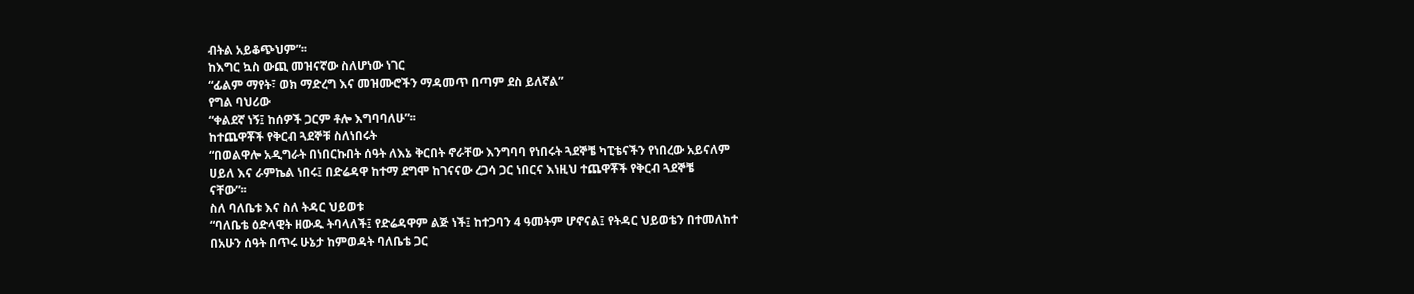ብትል አይቆጭህም”፡፡
ከእግር ኳስ ውጪ መዝናኛው ስለሆነው ነገር
“ፊልም ማየት፣ ወክ ማድረግ እና መዝሙሮችን ማዳመጥ በጣም ደስ ይለኛል”
የግል ባህሪው
“ቀልደኛ ነኝ፤ ከሰዎች ጋርም ቶሎ እግባባለሁ”፡፡
ከተጨዋቾች የቅርብ ጓደኞቹ ስለነበሩት
“በወልዋሎ አዲግራት በነበርኩበት ሰዓት ለእኔ ቅርበት ኖራቸው እንግባባ የነበሩት ጓደኞቼ ካፒቴናችን የነበረው አይናለም
ሀይለ እና ራምኬል ነበሩ፤ በድሬዳዋ ከተማ ደግሞ ከገናናው ረጋሳ ጋር ነበርና እነዚህ ተጨዋቾች የቅርብ ጓደኞቼ
ናቸው”፡፡
ስለ ባለቤቱ እና ስለ ትዳር ህይወቱ
“ባለቤቴ ዕድላዊት ዘውዱ ትባላለች፤ የድሬዳዋም ልጅ ነች፤ ከተጋባን 4 ዓመትም ሆኖናል፤ የትዳር ህይወቴን በተመለከተ
በአሁን ሰዓት በጥሩ ሁኔታ ከምወዳት ባለቤቴ ጋር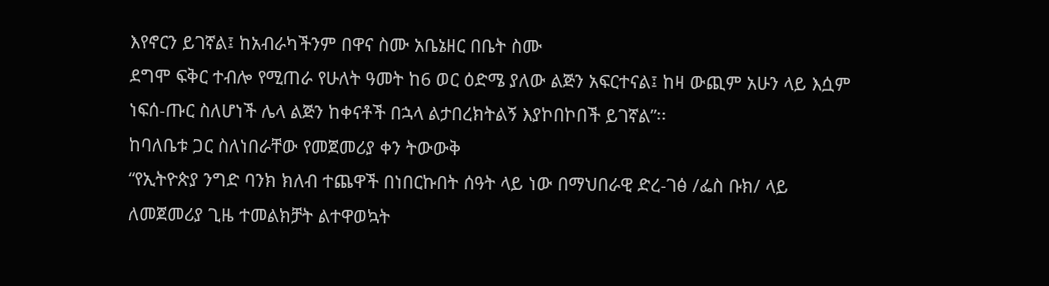እየኖርን ይገኛል፤ ከአብራካችንም በዋና ስሙ አቤኔዘር በቤት ስሙ
ደግሞ ፍቅር ተብሎ የሚጠራ የሁለት ዓመት ከ6 ወር ዕድሜ ያለው ልጅን አፍርተናል፤ ከዛ ውጪም አሁን ላይ እሷም
ነፍሰ-ጡር ስለሆነች ሌላ ልጅን ከቀናቶች በኋላ ልታበረክትልኝ እያኮበኮበች ይገኛል”፡፡
ከባለቤቱ ጋር ስለነበራቸው የመጀመሪያ ቀን ትውውቅ
“የኢትዮጵያ ንግድ ባንክ ክለብ ተጨዋች በነበርኩበት ሰዓት ላይ ነው በማህበራዊ ድረ-ገፅ /ፌስ ቡክ/ ላይ
ለመጀመሪያ ጊዜ ተመልክቻት ልተዋወኳት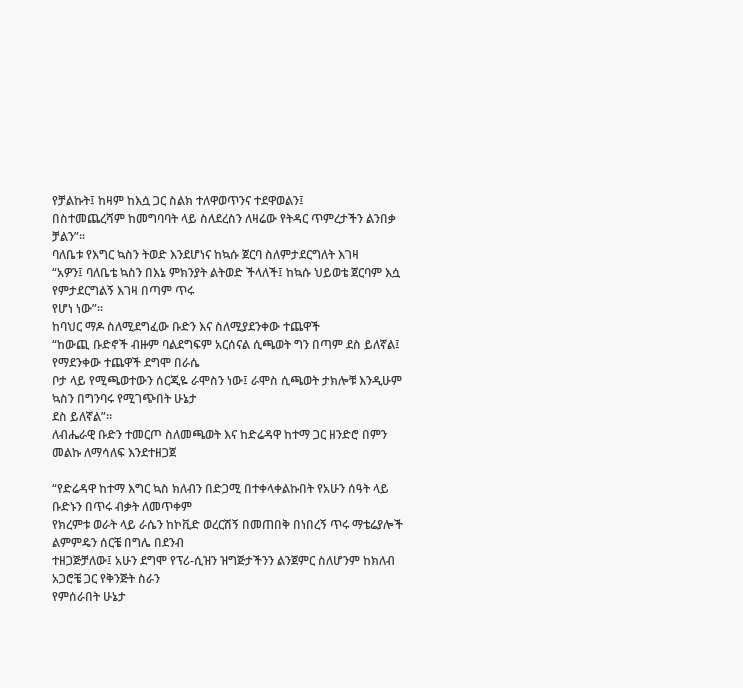የቻልኩት፤ ከዛም ከእሷ ጋር ስልክ ተለዋወጥንና ተደዋወልን፤
በስተመጨረሻም ከመግባባት ላይ ስለደረስን ለዛሬው የትዳር ጥምረታችን ልንበቃ ቻልን”፡፡
ባለቤቱ የእግር ኳስን ትወድ እንደሆነና ከኳሱ ጀርባ ስለምታደርግለት እገዛ
“አዎን፤ ባለቤቴ ኳስን በእኔ ምክንያት ልትወድ ችላለች፤ ከኳሱ ህይወቴ ጀርባም እሷ የምታደርግልኝ እገዛ በጣም ጥሩ
የሆነ ነው”፡፡
ከባህር ማዶ ስለሚደግፈው ቡድን እና ስለሚያደንቀው ተጨዋች
“ከውጪ ቡድኖች ብዙም ባልደግፍም አርሰናል ሲጫወት ግን በጣም ደስ ይለኛል፤ የማደንቀው ተጨዋች ደግሞ በራሴ
ቦታ ላይ የሚጫወተውን ሰርጂዬ ራሞስን ነው፤ ራሞስ ሲጫወት ታክሎቹ እንዲሁም ኳስን በግንባሩ የሚገጭበት ሁኔታ
ደስ ይለኛል”፡፡
ለብሔራዊ ቡድን ተመርጦ ስለመጫወት እና ከድሬዳዋ ከተማ ጋር ዘንድሮ በምን መልኩ ለማሳለፍ እንደተዘጋጀ

“የድሬዳዋ ከተማ እግር ኳስ ክለብን በድጋሚ በተቀላቀልኩበት የአሁን ሰዓት ላይ ቡድኑን በጥሩ ብቃት ለመጥቀም
የክረምቱ ወራት ላይ ራሴን ከኮቪድ ወረርሽኝ በመጠበቅ በነበረኝ ጥሩ ማቴሬያሎች ልምምዴን ሰርቼ በግሌ በደንብ
ተዘጋጅቻለው፤ አሁን ደግሞ የፕሪ-ሲዝን ዝግጅታችንን ልንጀምር ስለሆንም ከክለብ አጋሮቼ ጋር የቅንጅት ስራን
የምሰራበት ሁኔታ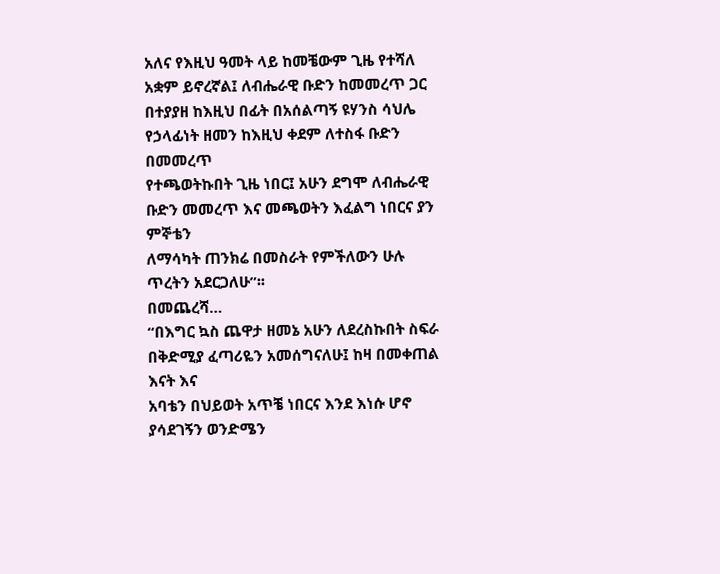አለና የእዚህ ዓመት ላይ ከመቼውም ጊዜ የተሻለ አቋም ይኖረኛል፤ ለብሔራዊ ቡድን ከመመረጥ ጋር
በተያያዘ ከእዚህ በፊት በአሰልጣኝ ዩሃንስ ሳህሌ የኃላፊነት ዘመን ከእዚህ ቀደም ለተስፋ ቡድን በመመረጥ
የተጫወትኩበት ጊዜ ነበር፤ አሁን ደግሞ ለብሔራዊ ቡድን መመረጥ እና መጫወትን እፈልግ ነበርና ያን ምኞቴን
ለማሳካት ጠንክሬ በመስራት የምችለውን ሁሉ ጥረትን አደርጋለሁ”፡፡
በመጨረሻ…
“በእግር ኳስ ጨዋታ ዘመኔ አሁን ለደረስኩበት ስፍራ በቅድሚያ ፈጣሪዬን አመሰግናለሁ፤ ከዛ በመቀጠል እናት እና
አባቴን በህይወት አጥቼ ነበርና እንደ እነሱ ሆኖ ያሳደገኝን ወንድሜን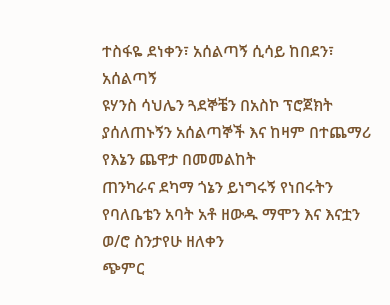ተስፋዬ ደነቀን፣ አሰልጣኝ ሲሳይ ከበደን፣ አሰልጣኝ
ዩሃንስ ሳህሌን ጓደኞቼን በአስኮ ፕሮጀክት ያሰለጠኑኝን አሰልጣኞች እና ከዛም በተጨማሪ የእኔን ጨዋታ በመመልከት
ጠንካራና ደካማ ጎኔን ይነግሩኝ የነበሩትን የባለቤቴን አባት አቶ ዘውዱ ማሞን እና እናቷን ወ/ሮ ስንታየሁ ዘለቀን
ጭምር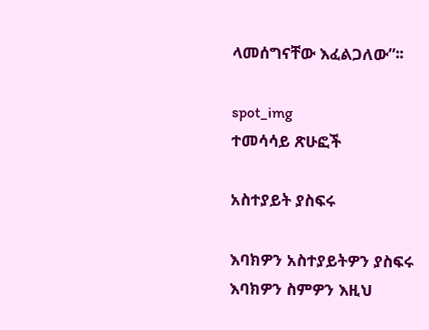ላመሰግናቸው እፈልጋለው”፡፡

spot_img
ተመሳሳይ ጽሁፎች

አስተያይት ያስፍሩ

እባክዎን አስተያይትዎን ያስፍሩ
እባክዎን ስምዎን እዚህ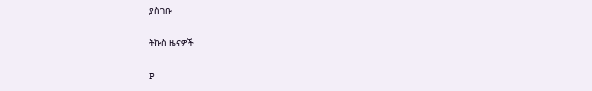ያስገቡ

ትኩስ ዜናዎች

P